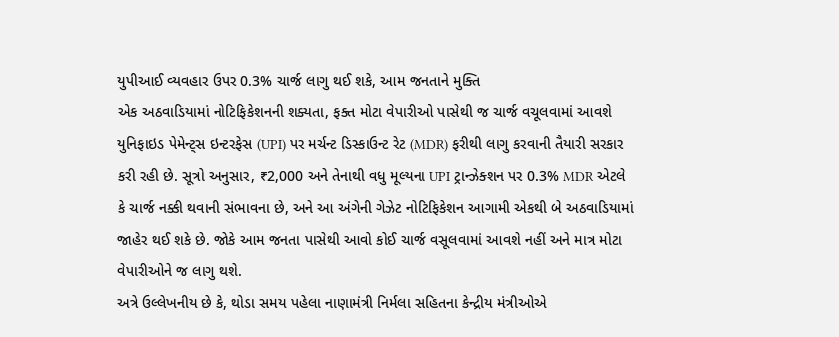યુપીઆઈ વ્યવહાર ઉપર 0.3% ચાર્જ લાગુ થઈ શકે, આમ જનતાને મુક્તિ
એક અઠવાડિયામાં નોટિફિકેશનની શક્યતા, ફક્ત મોટા વેપારીઓ પાસેથી જ ચાર્જ વચૂલવામાં આવશે
યુનિફાઇડ પેમેન્ટ્સ ઇન્ટરફેસ (UPI) પર મર્ચન્ટ ડિસ્કાઉન્ટ રેટ (MDR) ફરીથી લાગુ કરવાની તૈયારી સરકાર કરી રહી છે. સૂત્રો અનુસાર, ₹2,000 અને તેનાથી વધુ મૂલ્યના UPI ટ્રાન્ઝેક્શન પર 0.3% MDR એટલે કે ચાર્જ નક્કી થવાની સંભાવના છે, અને આ અંગેની ગેઝેટ નોટિફિકેશન આગામી એકથી બે અઠવાડિયામાં જાહેર થઈ શકે છે. જોકે આમ જનતા પાસેથી આવો કોઈ ચાર્જ વસૂલવામાં આવશે નહીં અને માત્ર મોટા વેપારીઓને જ લાગુ થશે.
અત્રે ઉલ્લેખનીય છે કે, થોડા સમય પહેલા નાણામંત્રી નિર્મલા સહિતના કેન્દ્રીય મંત્રીઓએ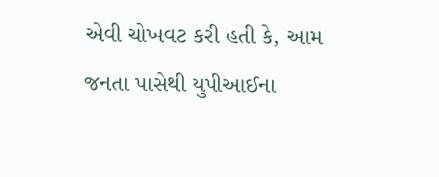એવી ચોખવટ કરી હતી કે, આમ જનતા પાસેથી યુપીઆઈના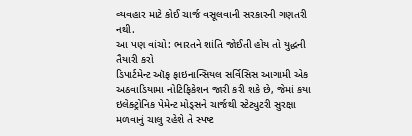વ્યવહાર માટે કોઈ ચાર્જ વસૂલવાની સરકારની ગણતરી નથી.
આ પણ વાંચો: ભારતને શાંતિ જોઈતી હોય તો યુદ્ધની તૈયારી કરો
ડિપાર્ટમેન્ટ ઑફ ફાઇનાન્સિયલ સર્વિસિસ આગામી એક અઠવાડિયામા નોટિફિકેશન જારી કરી શકે છે, જેમાં કયા ઇલેક્ટ્રોનિક પેમેન્ટ મોડ્સને ચાર્જથી સ્ટેટ્યુટરી સુરક્ષા મળવાનું ચાલુ રહેશે તે સ્પષ્ટ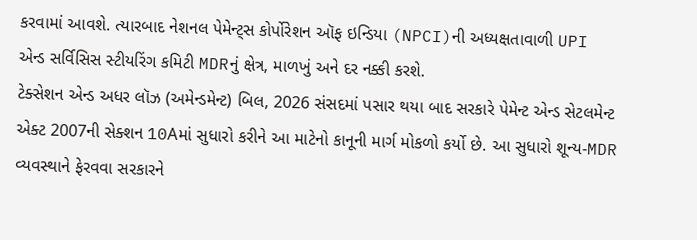કરવામાં આવશે. ત્યારબાદ નેશનલ પેમેન્ટ્સ કોર્પોરેશન ઑફ ઇન્ડિયા (NPCI)ની અધ્યક્ષતાવાળી UPI એન્ડ સર્વિસિસ સ્ટીયરિંગ કમિટી MDRનું ક્ષેત્ર, માળખું અને દર નક્કી કરશે.
ટેક્સેશન એન્ડ અધર લૉઝ (અમેન્ડમેન્ટ) બિલ, 2026 સંસદમાં પસાર થયા બાદ સરકારે પેમેન્ટ એન્ડ સેટલમેન્ટ એક્ટ 2007ની સેક્શન 10Aમાં સુધારો કરીને આ માટેનો કાનૂની માર્ગ મોકળો કર્યો છે. આ સુધારો શૂન્ય-MDR વ્યવસ્થાને ફેરવવા સરકારને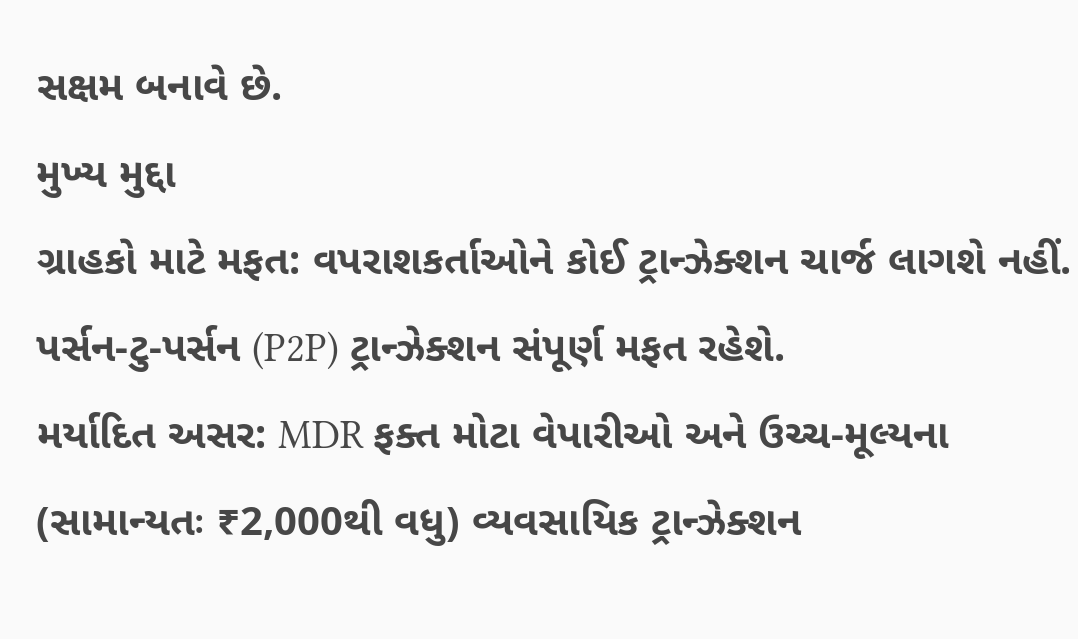સક્ષમ બનાવે છે.
મુખ્ય મુદ્દા
ગ્રાહકો માટે મફત: વપરાશકર્તાઓને કોઈ ટ્રાન્ઝેક્શન ચાર્જ લાગશે નહીં. પર્સન-ટુ-પર્સન (P2P) ટ્રાન્ઝેક્શન સંપૂર્ણ મફત રહેશે.
મર્યાદિત અસર: MDR ફક્ત મોટા વેપારીઓ અને ઉચ્ચ-મૂલ્યના (સામાન્યતઃ ₹2,000થી વધુ) વ્યવસાયિક ટ્રાન્ઝેક્શન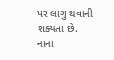પર લાગુ થવાની શક્યતા છે. નાના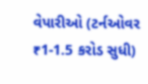વેપારીઓ (ટર્નઓવર ₹1-1.5 કરોડ સુધી)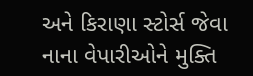અને કિરાણા સ્ટોર્સ જેવા નાના વેપારીઓને મુક્તિ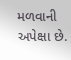મળવાની અપેક્ષા છે.